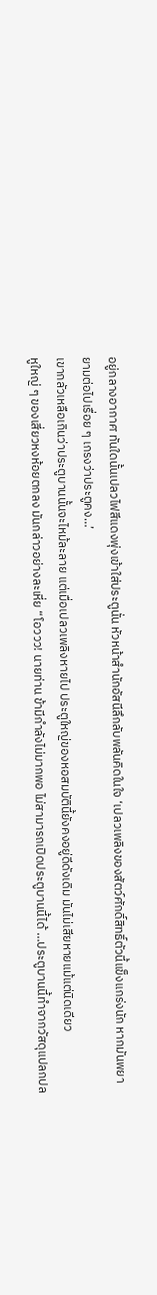อยู่กลางอากาศ ทันใดนั้นเปลวไฟสีแดงพุ่งเข้าใส่ประตูนั่น หัวหน้าสํานักอัสนีลึกลับพลันคิดในใจ ‘เปลวเพลิงของสัตว์ศักดิ์สิทธิ์ตัวนี้แข็งแกร่งนัก หากมันพยายามต่อไปเรื่อย ๆ เกรงว่าประตูคง…’
เขากลัวเหลือเกินว่าประตูบานนั้นจะไหม้ละลาย แต่เมื่อเปลวเพลิงหายไป ประตูใหญ่ของหอสมบัตินี้ยังคงอยู่ดีดังเดิม มันไม่เสียหายแม้แต่นิดเดียว
หูใหญ่ ๆ ของเสี่ยวหงห้อยตกลง มันกล่าวอย่างละเหี่ย “โอววว! นายท่าน ข้ามีกําลังไม่มากพอ ไม่สามารถเปิดประตูบานนี้ได้ …ประตูบานนี้ทำจากวัสดุแปลกปล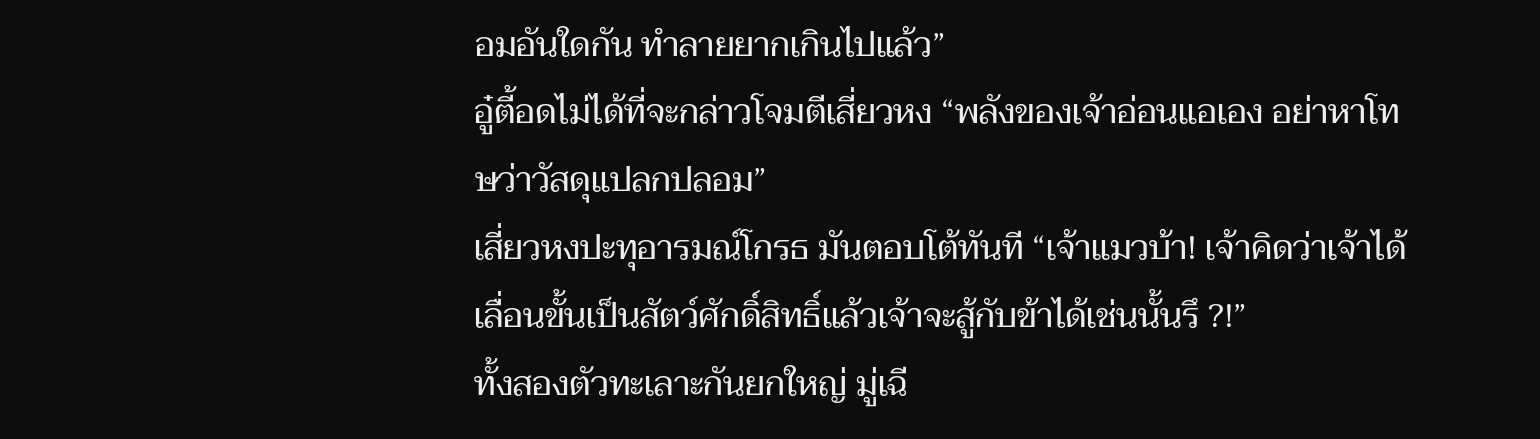อมอันใดกัน ทำลายยากเกินไปแล้ว”
อู๋ตี้อดไม่ได้ที่จะกล่าวโจมตีเสี่ยวหง “พลังของเจ้าอ่อนแอเอง อย่าหาโทษว่าวัสดุแปลกปลอม”
เสี่ยวหงปะทุอารมณ์โกรธ มันตอบโต้ทันที “เจ้าแมวบ้า! เจ้าคิดว่าเจ้าได้เลื่อนขั้นเป็นสัตว์ศักดิ์สิทธิ์แล้วเจ้าจะสู้กับข้าได้เช่นนั้นรึ ?!”
ทั้งสองตัวทะเลาะกันยกใหญ่ มู่เฉี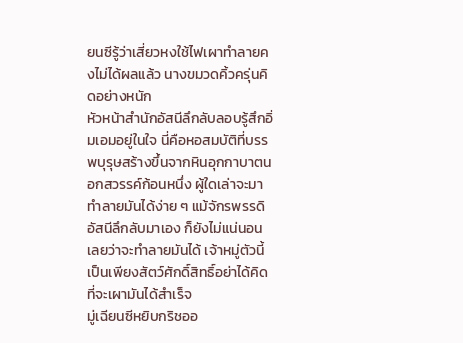ยนซีรู้ว่าเสี่ยวหงใช้ไฟเผาทำลายคงไม่ได้ผลแล้ว นางขมวดคิ้วครุ่นคิดอย่างหนัก
หัวหน้าสํานักอัสนีลึกลับลอบรู้สึกอิ่มเอมอยู่ในใจ นี่คือหอสมบัติที่บรรพบุรุษสร้างขึ้นจากหินอุกกาบาตนอกสวรรค์ก้อนหนึ่ง ผู้ใดเล่าจะมาทำลายมันได้ง่าย ๆ แม้จักรพรรดิอัสนีลึกลับมาเอง ก็ยังไม่แน่นอนเลยว่าจะทําลายมันได้ เจ้าหมู่ตัวนี้เป็นเพียงสัตว์ศักดิ์สิทธิ์อย่าได้คิดที่จะเผามันได้สำเร็จ
มู่เฉียนซีหยิบกริชออ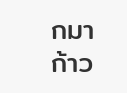กมา ก้าว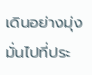เดินอย่างมุ่งมั่นไปที่ประ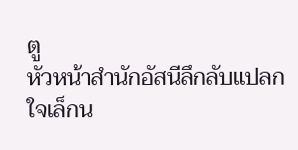ตู
หัวหน้าสํานักอัสนีลึกลับแปลกใจเล็กน